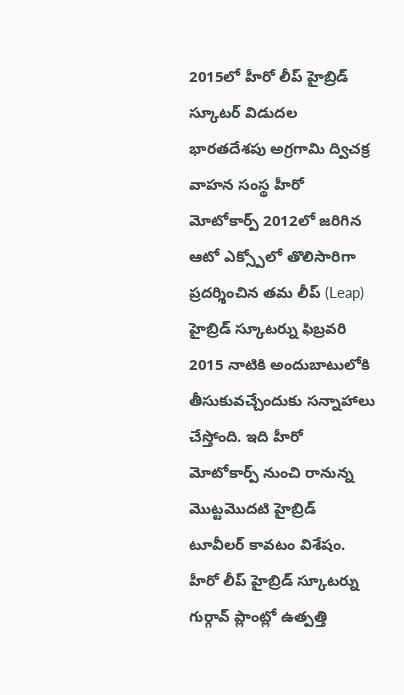2015లో హీరో లీప్ హైబ్రిడ్ స్కూటర్ విడుదల
భారతదేశపు అగ్రగామి ద్విచక్ర వాహన సంస్థ హీరో మోటోకార్ప్ 2012లో జరిగిన ఆటో ఎక్స్పోలో తొలిసారిగా ప్రదర్శించిన తమ లీప్ (Leap) హైబ్రిడ్ స్కూటర్ను ఫిబ్రవరి 2015 నాటికి అందుబాటులోకి తీసుకువచ్చేందుకు సన్నాహాలు చేస్తోంది. ఇది హీరో మోటోకార్ప్ నుంచి రానున్న మొట్టమొదటి హైబ్రిడ్ టూవీలర్ కావటం విశేషం.
హీరో లీప్ హైబ్రిడ్ స్కూటర్ను గుర్గావ్ ప్లాంట్లో ఉత్పత్తి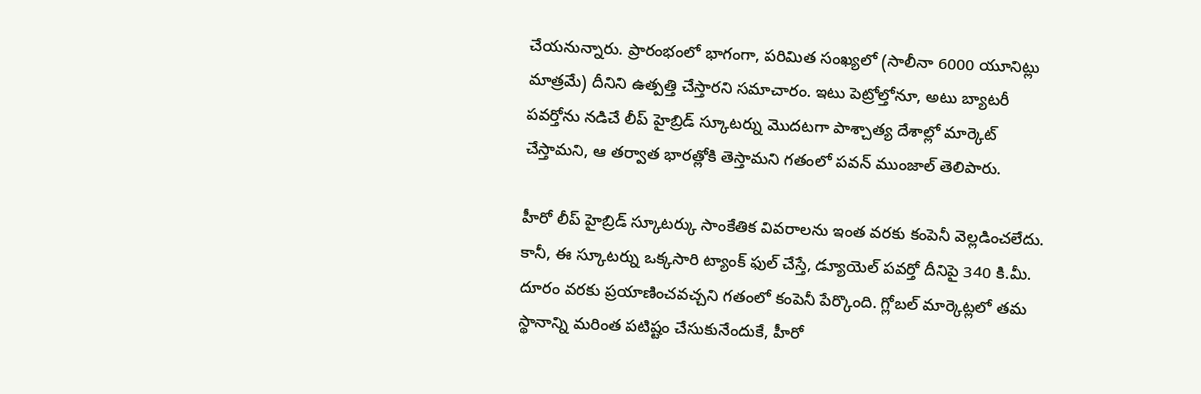చేయనున్నారు. ప్రారంభంలో భాగంగా, పరిమిత సంఖ్యలో (సాలీనా 6000 యూనిట్లు మాత్రమే) దీనిని ఉత్పత్తి చేస్తారని సమాచారం. ఇటు పెట్రోల్తోనూ, అటు బ్యాటరీ పవర్తోను నడిచే లీప్ హైబ్రిడ్ స్కూటర్ను మొదటగా పాశ్చాత్య దేశాల్లో మార్కెట్ చేస్తామని, ఆ తర్వాత భారత్లోకి తెస్తామని గతంలో పవన్ ముంజాల్ తెలిపారు.

హీరో లీప్ హైబ్రిడ్ స్కూటర్కు సాంకేతిక వివరాలను ఇంత వరకు కంపెనీ వెల్లడించలేదు. కానీ, ఈ స్కూటర్ను ఒక్కసారి ట్యాంక్ ఫుల్ చేస్తే, డ్యూయెల్ పవర్తో దీనిపై 340 కి.మీ. దూరం వరకు ప్రయాణించవచ్చని గతంలో కంపెనీ పేర్కొంది. గ్లోబల్ మార్కెట్లలో తమ స్థానాన్ని మరింత పటిష్టం చేసుకునేందుకే, హీరో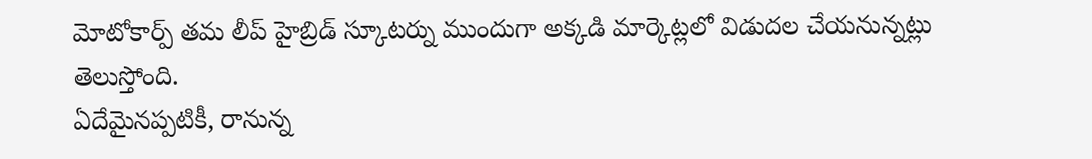మోటోకార్ప్ తమ లీప్ హైబ్రిడ్ స్కూటర్ను ముందుగా అక్కడి మార్కెట్లలో విడుదల చేయనున్నట్లు తెలుస్తోంది.
ఏదేమైనప్పటికీ, రానున్న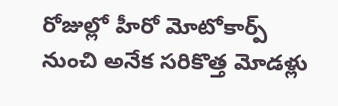రోజుల్లో హీరో మోటోకార్ప్ నుంచి అనేక సరికొత్త మోడళ్లు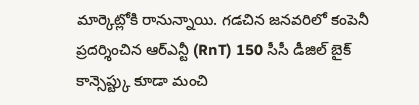మార్కెట్లోకి రానున్నాయి. గడచిన జనవరిలో కంపెనీ ప్రదర్శించిన ఆర్ఎన్టీ (RnT) 150 సీసీ డీజిల్ బైక్ కాన్సెప్ట్కు కూడా మంచి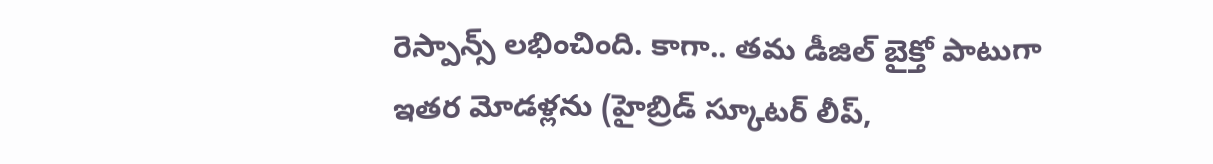రెస్పాన్స్ లభించింది. కాగా.. తమ డీజిల్ బైక్తో పాటుగా ఇతర మోడళ్లను (హైబ్రిడ్ స్కూటర్ లీప్,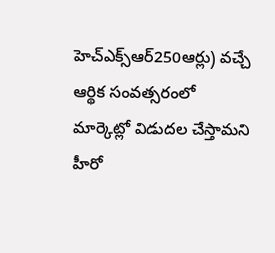హెచ్ఎక్స్ఆర్250ఆర్లు) వచ్చే ఆర్థిక సంవత్సరంలో మార్కెట్లో విడుదల చేస్తామని హీరో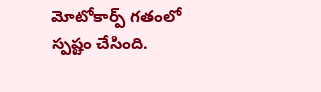మోటోకార్ప్ గతంలో స్పష్టం చేసింది.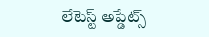లేటెస్ట్ అప్డేట్స్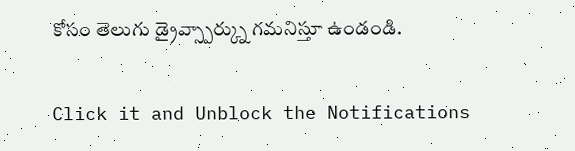కోసం తెలుగు డ్రైవ్స్పార్క్ను గమనిస్తూ ఉండండి.


Click it and Unblock the Notifications